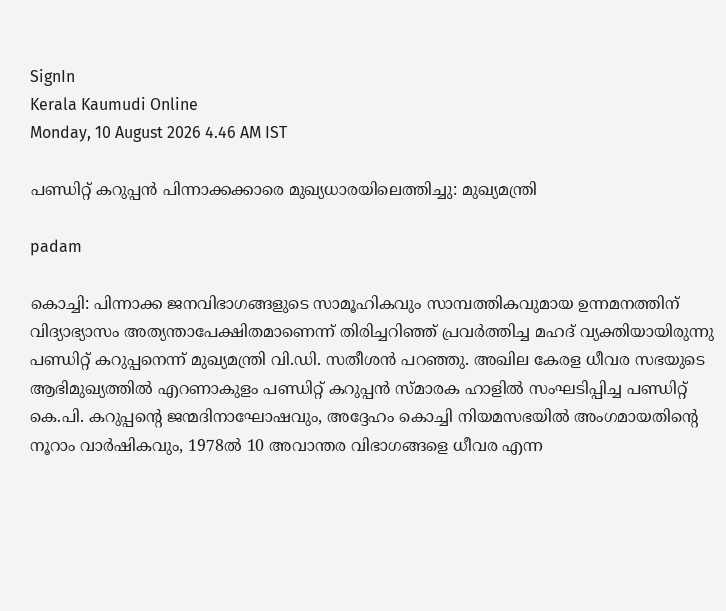SignIn
Kerala Kaumudi Online
Monday, 10 August 2026 4.46 AM IST

പണ്ഡിറ്റ് കറുപ്പൻ പിന്നാക്കക്കാരെ മുഖ്യധാരയിലെത്തിച്ചു: മുഖ്യമന്ത്രി

padam

കൊച്ചി: പിന്നാക്ക ജനവിഭാഗങ്ങളുടെ സാമൂഹികവും സാമ്പത്തികവുമായ ഉന്നമനത്തിന് വിദ്യാഭ്യാസം അത്യന്താപേക്ഷിതമാണെന്ന് തിരിച്ചറിഞ്ഞ് പ്രവർത്തിച്ച മഹദ് വ്യക്തിയായിരുന്നു പണ്ഡിറ്റ് കറുപ്പനെന്ന് മുഖ്യമന്ത്രി വി.ഡി. സതീശൻ പറഞ്ഞു. അഖില കേരള ധീവര സഭയുടെ ആഭിമുഖ്യത്തിൽ എറണാകുളം പണ്ഡിറ്റ് കറുപ്പൻ സ്മാരക ഹാളിൽ സംഘടിപ്പിച്ച പണ്ഡിറ്റ് കെ.പി. കറുപ്പന്റെ ജന്മദിനാഘോഷവും, അദ്ദേഹം കൊച്ചി നിയമസഭയിൽ അംഗമായതിന്റെ നൂറാം വാർഷികവും, 1978ൽ 10 അവാന്തര വിഭാഗങ്ങളെ ധീവര എന്ന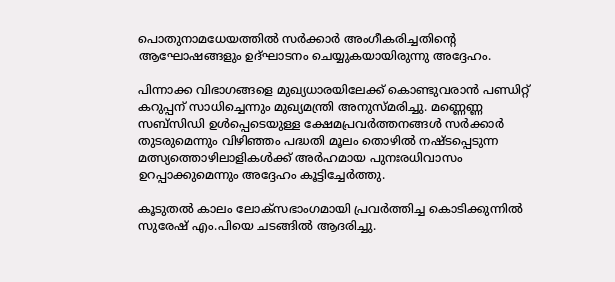പൊതുനാമധേയത്തിൽ സർക്കാർ അംഗീകരിച്ചതിന്റെ ആഘോഷങ്ങളും ഉദ്ഘാടനം ചെയ്യുകയായിരുന്നു അദ്ദേഹം.

പിന്നാക്ക വിഭാഗങ്ങളെ മുഖ്യധാരയിലേക്ക് കൊണ്ടുവരാൻ പണ്ഡിറ്റ് കറുപ്പന് സാധിച്ചെന്നും മുഖ്യമന്ത്രി അനുസ്മരിച്ചു. മണ്ണെണ്ണ സബ്‌സിഡി ഉൾപ്പെടെയുള്ള ക്ഷേമപ്രവർത്തനങ്ങൾ സർക്കാർ തുടരുമെന്നും വിഴിഞ്ഞം പദ്ധതി മൂലം തൊഴിൽ നഷ്ടപ്പെടുന്ന മത്സ്യത്തൊഴിലാളികൾക്ക് അർഹമായ പുനഃരധിവാസം ഉറപ്പാക്കുമെന്നും അദ്ദേഹം കൂട്ടിച്ചേർത്തു.

കൂടുതൽ കാലം ലോക്‌സഭാംഗമായി പ്രവർത്തിച്ച കൊടിക്കുന്നിൽ സുരേഷ് എം.പിയെ ചടങ്ങിൽ ആദരിച്ചു.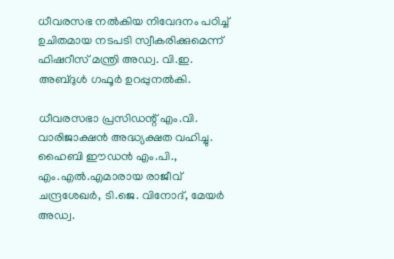ധീവരസഭ നൽകിയ നിവേദനം പഠിച്ച് ഉചിതമായ നടപടി സ്വീകരിക്കുമെന്ന് ഫിഷറീസ് മന്ത്രി അഡ്വ. വി.ഇ. അബ്ദുൾ ഗഫൂർ ഉറപ്പുനൽകി.

ധീവരസഭാ പ്രസിഡന്റ് എം.വി. വാരിജാക്ഷൻ അദ്ധ്യക്ഷത വഹിച്ചു. ഹൈബി ഈഡൻ എം.പി., എം.എൽ.എമാരായ രാജീവ് ചന്ദ്രശേഖർ, ടി.ജെ. വിനോദ്, മേയർ അഡ്വ.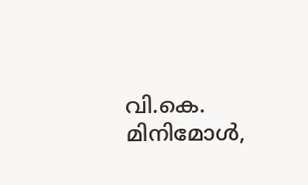വി.കെ. മിനിമോൾ,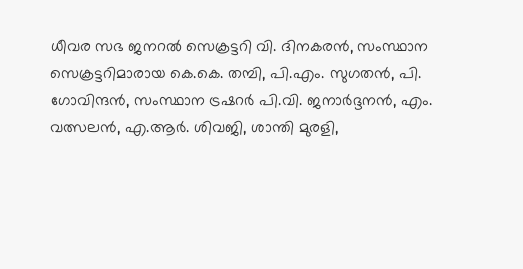ധീവര സഭ ജനറൽ സെക്രട്ടറി വി. ദിനകരൻ, സംസ്ഥാന സെക്രട്ടറിമാരായ കെ.കെ. തമ്പി, പി.എം. സുഗതൻ, പി. ഗോവിന്ദൻ, സംസ്ഥാന ട്രഷറർ പി.വി. ജനാർദ്ദനൻ, എം. വത്സലൻ, എ.ആർ. ശിവജി, ശാന്തി മുരളി,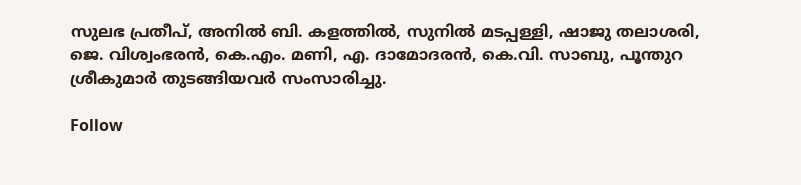സുലഭ പ്രതീപ്, അനിൽ ബി. കളത്തിൽ, സുനിൽ മടപ്പള്ളി, ഷാജു തലാശരി, ജെ. വിശ്വംഭരൻ, കെ.എം. മണി, എ. ദാമോദരൻ, കെ.വി. സാബു, പൂന്തുറ ശ്രീകുമാർ തുടങ്ങിയവർ സംസാരിച്ചു.

Follow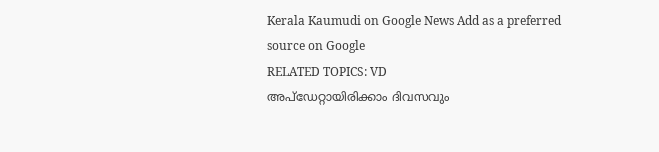Kerala Kaumudi on Google News Add as a preferred source on Google
RELATED TOPICS: VD
അപ്ഡേറ്റായിരിക്കാം ദിവസവും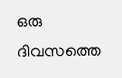ഒരു ദിവസത്തെ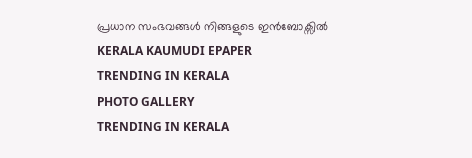പ്രധാന സംഭവങ്ങൾ നിങ്ങളുടെ ഇൻബോക്സിൽ
KERALA KAUMUDI EPAPER
TRENDING IN KERALA
PHOTO GALLERY
TRENDING IN KERALA